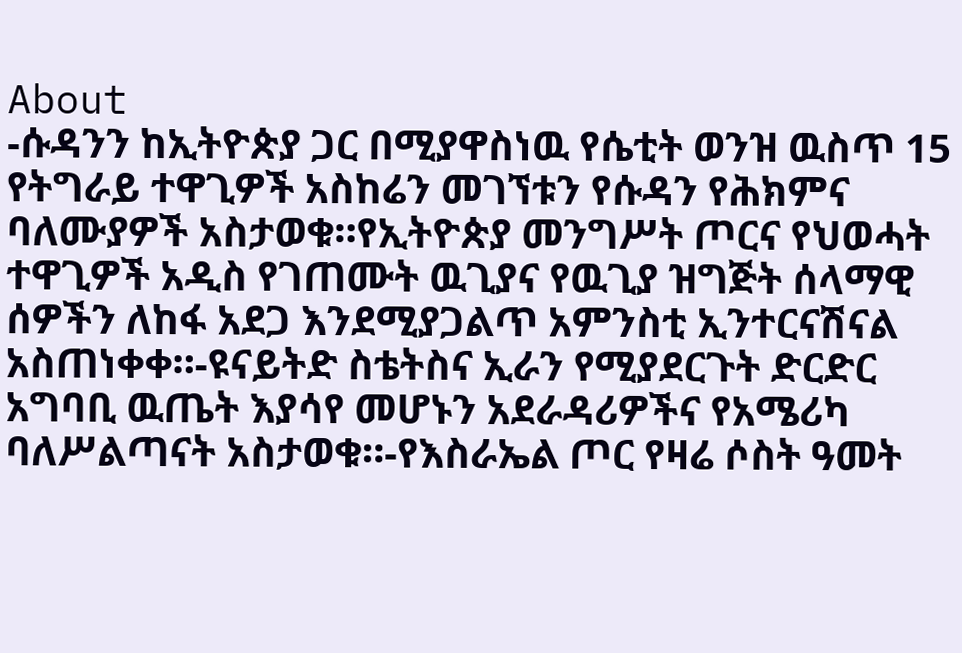About
-ሱዳንን ከኢትዮጵያ ጋር በሚያዋስነዉ የሴቲት ወንዝ ዉስጥ 15 የትግራይ ተዋጊዎች አስከሬን መገኘቱን የሱዳን የሕክምና ባለሙያዎች አስታወቁ።የኢትዮጵያ መንግሥት ጦርና የህወሓት ተዋጊዎች አዲስ የገጠሙት ዉጊያና የዉጊያ ዝግጅት ሰላማዊ ሰዎችን ለከፋ አደጋ እንደሚያጋልጥ አምንስቲ ኢንተርናሽናል አስጠነቀቀ።-ዩናይትድ ስቴትስና ኢራን የሚያደርጉት ድርድር አግባቢ ዉጤት እያሳየ መሆኑን አደራዳሪዎችና የአሜሪካ ባለሥልጣናት አስታወቁ።-የእስራኤል ጦር የዛሬ ሶስት ዓመት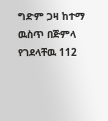ግድም ጋዛ ከተማ ዉስጥ በጅምላ የገደላቸዉ 112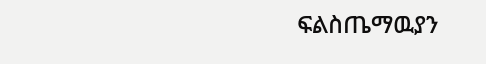ፍልስጤማዉያን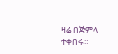ዛሬ በጅምላ ተቀበሩ።